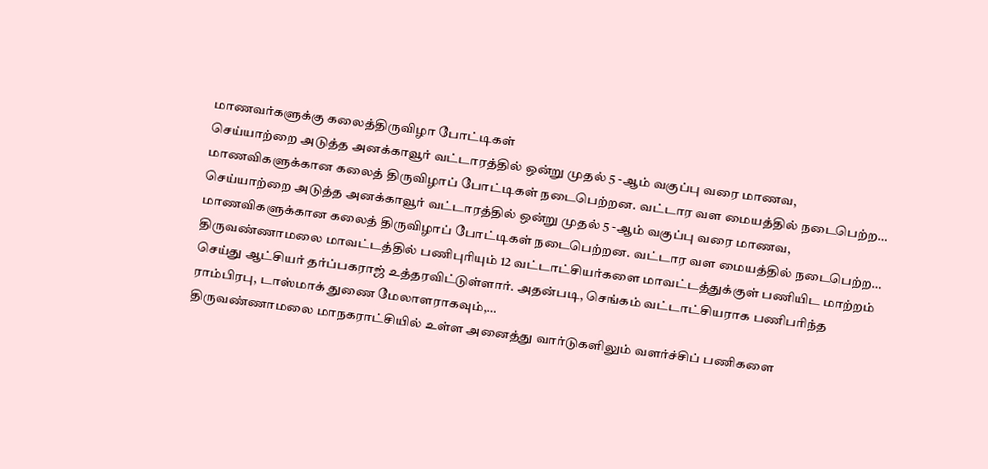மாணவர்களுக்கு கலைத்திருவிழா போட்டிகள்
செய்யாற்றை அடுத்த அனக்காவூர் வட்டாரத்தில் ஒன்று முதல் 5 -ஆம் வகுப்பு வரை மாணவ, மாணவிகளுக்கான கலைத் திருவிழாப் போட்டிகள் நடைபெற்றன. வட்டார வள மையத்தில் நடைபெற்ற…
செய்யாற்றை அடுத்த அனக்காவூர் வட்டாரத்தில் ஒன்று முதல் 5 -ஆம் வகுப்பு வரை மாணவ, மாணவிகளுக்கான கலைத் திருவிழாப் போட்டிகள் நடைபெற்றன. வட்டார வள மையத்தில் நடைபெற்ற…
திருவண்ணாமலை மாவட்டத்தில் பணிபுரியும் 12 வட்டாட்சியர்களை மாவட்டத்துக்குள் பணியிட மாற்றம் செய்து ஆட்சியர் தர்ப்பகராஜ் உத்தரவிட்டுள்ளார். அதன்படி, செங்கம் வட்டாட்சியராக பணிபரிந்த ராம்பிரபு, டாஸ்மாக் துணை மேலாளராகவும்,…
திருவண்ணாமலை மாநகராட்சியில் உள்ள அனைத்து வார்டுகளிலும் வளர்ச்சிப் பணிகளை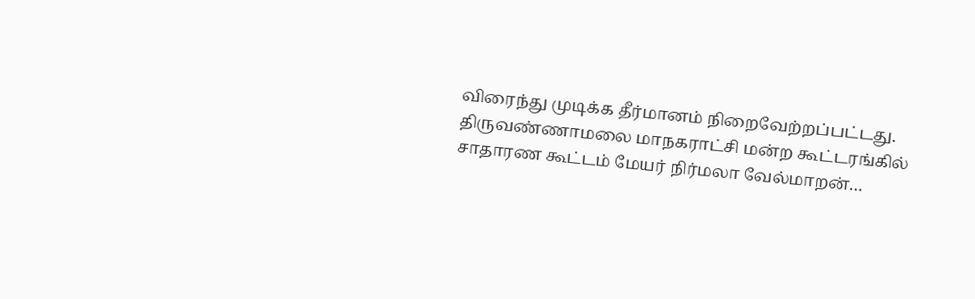விரைந்து முடிக்க தீர்மானம் நிறைவேற்றப்பட்டது. திருவண்ணாமலை மாநகராட்சி மன்ற கூட்டரங்கில் சாதாரண கூட்டம் மேயர் நிர்மலா வேல்மாறன்…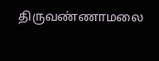திருவண்ணாமலை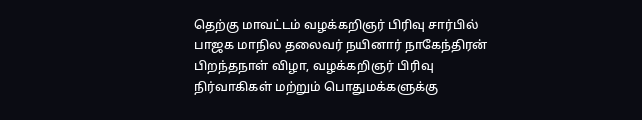தெற்கு மாவட்டம் வழக்கறிஞர் பிரிவு சார்பில் பாஜக மாநில தலைவர் நயினார் நாகேந்திரன் பிறந்தநாள் விழா, வழக்கறிஞர் பிரிவு நிர்வாகிகள் மற்றும் பொதுமக்களுக்கு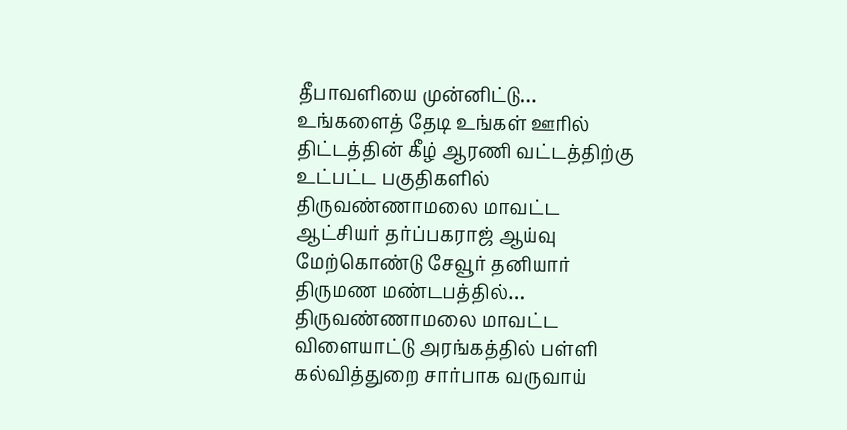தீபாவளியை முன்னிட்டு…
உங்களைத் தேடி உங்கள் ஊரில் திட்டத்தின் கீழ் ஆரணி வட்டத்திற்கு உட்பட்ட பகுதிகளில் திருவண்ணாமலை மாவட்ட ஆட்சியர் தர்ப்பகராஜ் ஆய்வு மேற்கொண்டு சேவூர் தனியார் திருமண மண்டபத்தில்…
திருவண்ணாமலை மாவட்ட விளையாட்டு அரங்கத்தில் பள்ளி கல்வித்துறை சார்பாக வருவாய்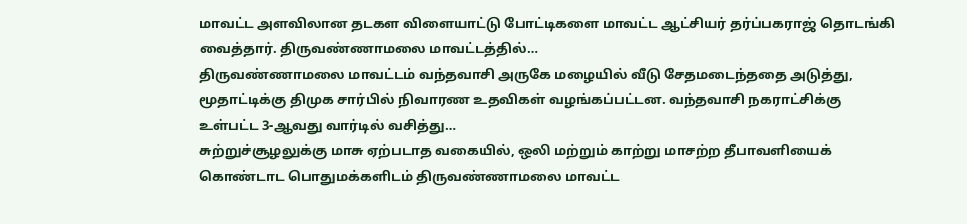மாவட்ட அளவிலான தடகள விளையாட்டு போட்டிகளை மாவட்ட ஆட்சியர் தர்ப்பகராஜ் தொடங்கி வைத்தார். திருவண்ணாமலை மாவட்டத்தில்…
திருவண்ணாமலை மாவட்டம் வந்தவாசி அருகே மழையில் வீடு சேதமடைந்ததை அடுத்து, மூதாட்டிக்கு திமுக சார்பில் நிவாரண உதவிகள் வழங்கப்பட்டன. வந்தவாசி நகராட்சிக்கு உள்பட்ட 3-ஆவது வார்டில் வசித்து…
சுற்றுச்சூழலுக்கு மாசு ஏற்படாத வகையில், ஒலி மற்றும் காற்று மாசற்ற தீபாவளியைக் கொண்டாட பொதுமக்களிடம் திருவண்ணாமலை மாவட்ட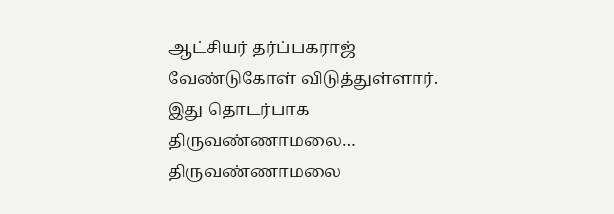ஆட்சியர் தர்ப்பகராஜ் வேண்டுகோள் விடுத்துள்ளார். இது தொடர்பாக திருவண்ணாமலை…
திருவண்ணாமலை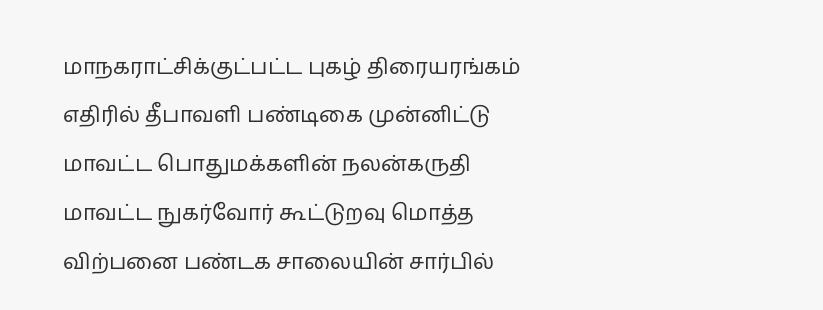மாநகராட்சிக்குட்பட்ட புகழ் திரையரங்கம் எதிரில் தீபாவளி பண்டிகை முன்னிட்டு மாவட்ட பொதுமக்களின் நலன்கருதி மாவட்ட நுகர்வோர் கூட்டுறவு மொத்த விற்பனை பண்டக சாலையின் சார்பில்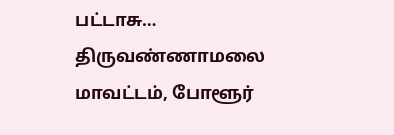பட்டாசு…
திருவண்ணாமலை மாவட்டம், போளூர்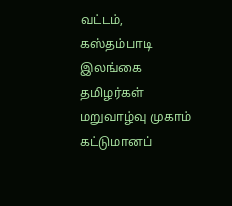வட்டம், கஸ்தம்பாடி இலங்கை தமிழர்கள் மறுவாழ்வு முகாம் கட்டுமானப்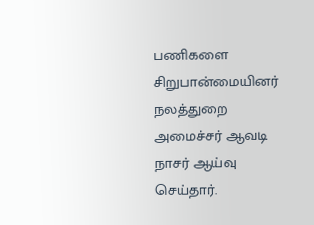பணிகளை சிறுபான்மையினர் நலத்துறை அமைச்சர் ஆவடி நாசர் ஆய்வு செய்தார்.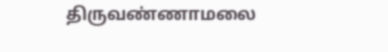திருவண்ணாமலை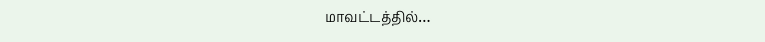மாவட்டத்தில்…